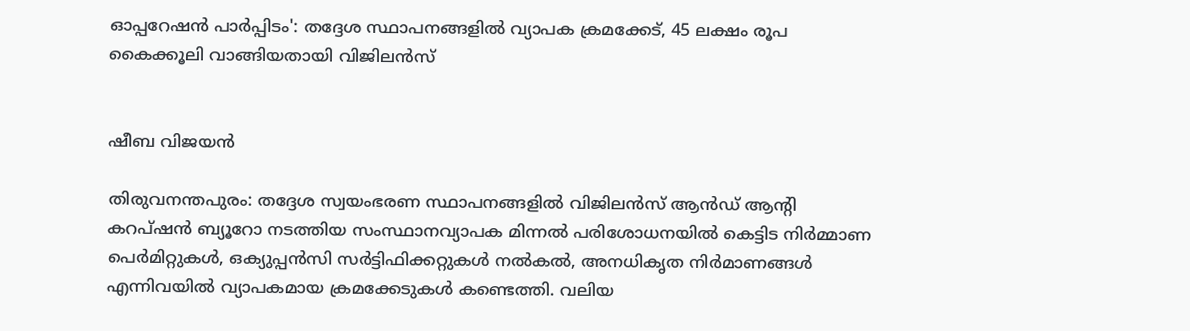ഓപ്പറേഷൻ പാർപ്പിടം': തദ്ദേശ സ്ഥാപനങ്ങളിൽ വ്യാപക ക്രമക്കേട്, 45 ലക്ഷം രൂപ കൈക്കൂലി വാങ്ങിയതായി വിജിലൻസ്


ഷീബ വിജയൻ

തിരുവനന്തപുരം: തദ്ദേശ സ്വയംഭരണ സ്ഥാപനങ്ങളിൽ വിജിലൻസ് ആൻഡ് ആന്റി കറപ്ഷൻ ബ്യൂറോ നടത്തിയ സംസ്ഥാനവ്യാപക മിന്നൽ പരിശോധനയിൽ കെട്ടിട നിർമ്മാണ പെർമിറ്റുകൾ, ഒക്യുപ്പൻസി സർട്ടിഫിക്കറ്റുകൾ നൽകൽ, അനധികൃത നിർമാണങ്ങൾ എന്നിവയിൽ വ്യാപകമായ ക്രമക്കേടുകൾ കണ്ടെത്തി. വലിയ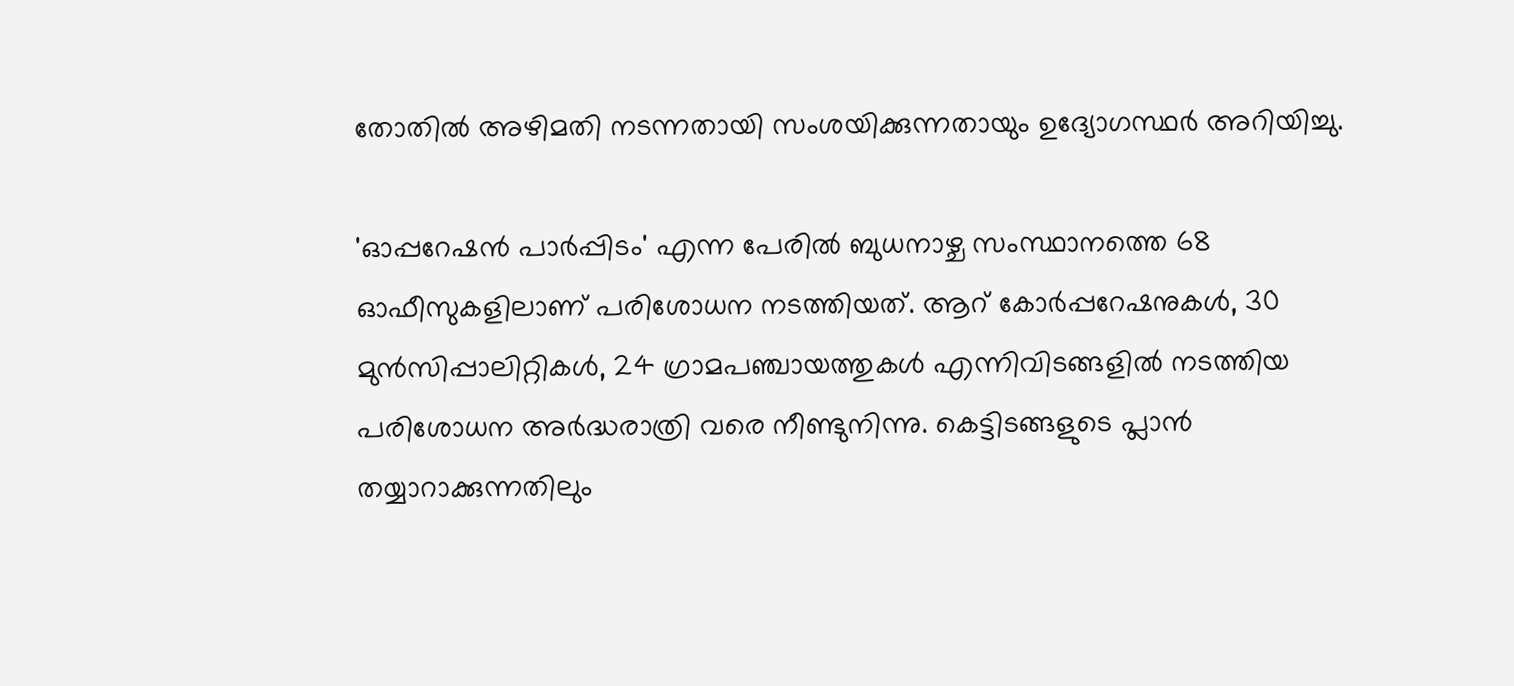തോതിൽ അഴിമതി നടന്നതായി സംശയിക്കുന്നതായും ഉദ്യോഗസ്ഥർ അറിയിച്ചു.

'ഓപ്പറേഷൻ പാർപ്പിടം' എന്ന പേരിൽ ബുധനാഴ്ച സംസ്ഥാനത്തെ 68 ഓഫീസുകളിലാണ് പരിശോധന നടത്തിയത്. ആറ് കോർപ്പറേഷനുകൾ, 30 മുൻസിപ്പാലിറ്റികൾ, 24 ഗ്രാമപഞ്ചായത്തുകൾ എന്നിവിടങ്ങളിൽ നടത്തിയ പരിശോധന അർദ്ധരാത്രി വരെ നീണ്ടുനിന്നു. കെട്ടിടങ്ങളുടെ പ്ലാൻ തയ്യാറാക്കുന്നതിലും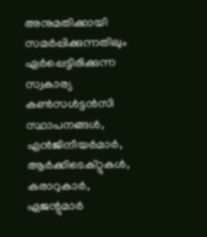അനുമതിക്കായി സമർപ്പിക്കുന്നതിലും ഏർപ്പെട്ടിരിക്കുന്ന സ്വകാര്യ കൺസൾട്ടൻസി സ്ഥാപനങ്ങൾ, എൻജിനീയർമാർ, ആർക്കിടെക്റ്റുകൾ, കരാറുകാർ, ഏജന്റുമാർ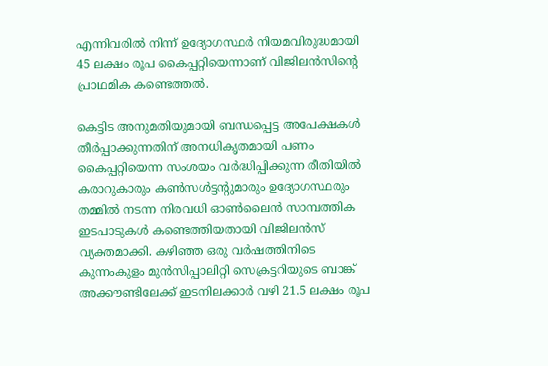എന്നിവരിൽ നിന്ന് ഉദ്യോഗസ്ഥർ നിയമവിരുദ്ധമായി 45 ലക്ഷം രൂപ കൈപ്പറ്റിയെന്നാണ് വിജിലൻസിന്റെ പ്രാഥമിക കണ്ടെത്തൽ.

കെട്ടിട അനുമതിയുമായി ബന്ധപ്പെട്ട അപേക്ഷകൾ തീർപ്പാക്കുന്നതിന് അനധികൃതമായി പണം കൈപ്പറ്റിയെന്ന സംശയം വർദ്ധിപ്പിക്കുന്ന രീതിയിൽ കരാറുകാരും കൺസൾട്ടന്റുമാരും ഉദ്യോഗസ്ഥരും തമ്മിൽ നടന്ന നിരവധി ഓൺലൈൻ സാമ്പത്തിക ഇടപാടുകൾ കണ്ടെത്തിയതായി വിജിലൻസ് വ്യക്തമാക്കി. കഴിഞ്ഞ ഒരു വർഷത്തിനിടെ കുന്നംകുളം മുൻസിപ്പാലിറ്റി സെക്രട്ടറിയുടെ ബാങ്ക് അക്കൗണ്ടിലേക്ക് ഇടനിലക്കാർ വഴി 21.5 ലക്ഷം രൂപ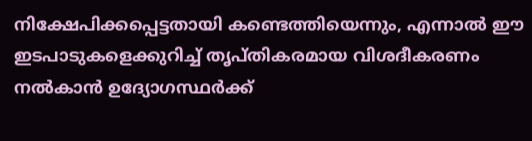നിക്ഷേപിക്കപ്പെട്ടതായി കണ്ടെത്തിയെന്നും, എന്നാൽ ഈ ഇടപാടുകളെക്കുറിച്ച് തൃപ്തികരമായ വിശദീകരണം നൽകാൻ ഉദ്യോഗസ്ഥർക്ക്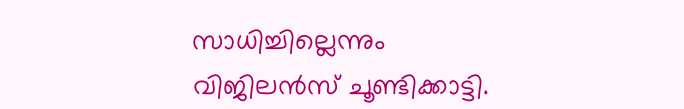സാധിച്ചില്ലെന്നും വിജിലൻസ് ചൂണ്ടിക്കാട്ടി.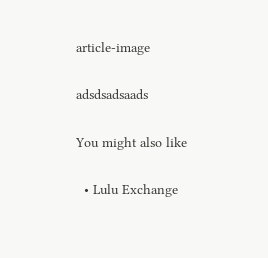article-image

adsdsadsaads

You might also like

  • Lulu Exchange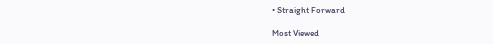• Straight Forward

Most Viewed